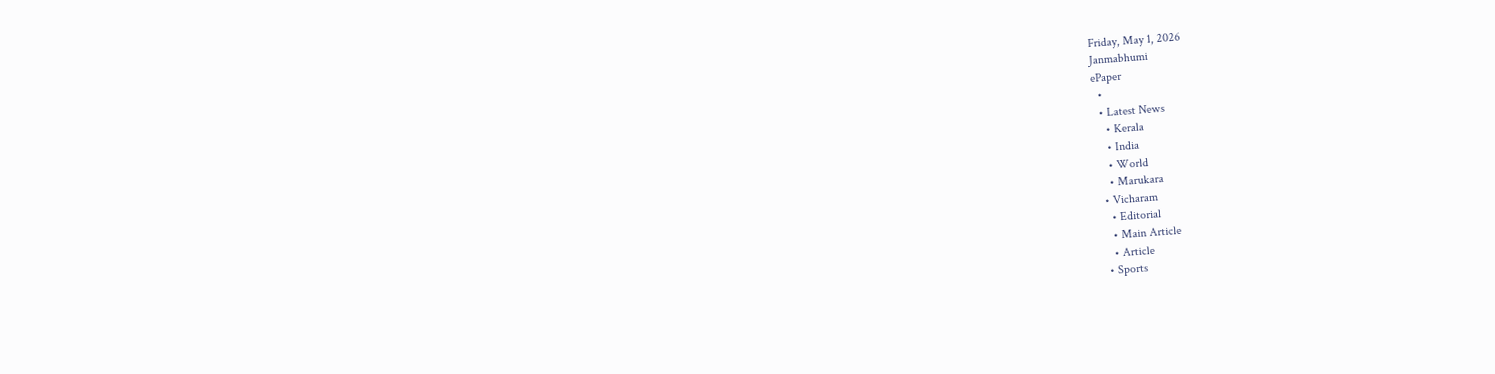Friday, May 1, 2026
Janmabhumi
ePaper
  •
  • Latest News
    • Kerala
    • India
    • World
    • Marukara
  • Vicharam
    • Editorial
    • Main Article
    • Article
  • Sports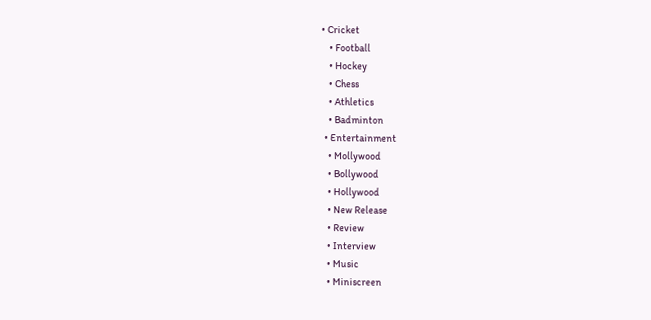• Cricket
    • Football
    • Hockey
    • Chess
    • Athletics
    • Badminton
  • Entertainment
    • Mollywood
    • Bollywood
    • Hollywood
    • New Release
    • Review
    • Interview
    • Music
    • Miniscreen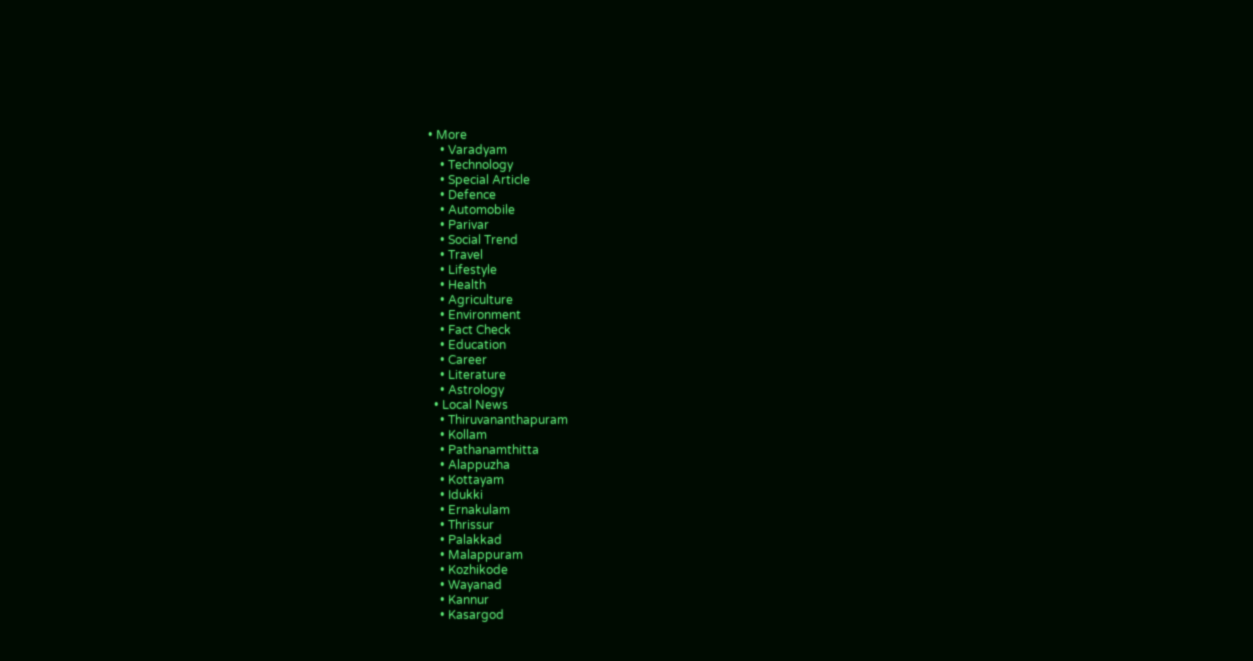• More
    • Varadyam
    • Technology
    • Special Article
    • Defence
    • Automobile
    • Parivar
    • Social Trend
    • Travel
    • Lifestyle
    • Health
    • Agriculture
    • Environment
    • Fact Check
    • Education
    • Career
    • Literature
    • Astrology
  • Local News
    • Thiruvananthapuram
    • Kollam
    • Pathanamthitta
    • Alappuzha
    • Kottayam
    • Idukki
    • Ernakulam
    • Thrissur
    • Palakkad
    • Malappuram
    • Kozhikode
    • Wayanad
    • Kannur
    • Kasargod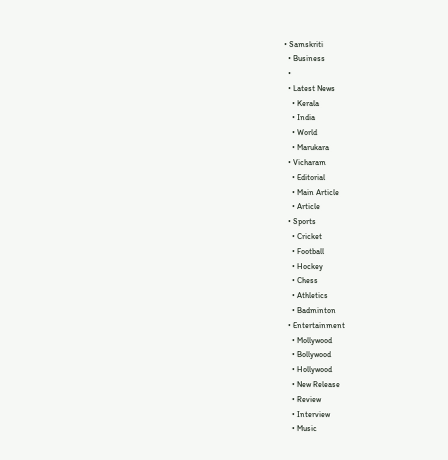• Samskriti
  • Business
  •
  • Latest News
    • Kerala
    • India
    • World
    • Marukara
  • Vicharam
    • Editorial
    • Main Article
    • Article
  • Sports
    • Cricket
    • Football
    • Hockey
    • Chess
    • Athletics
    • Badminton
  • Entertainment
    • Mollywood
    • Bollywood
    • Hollywood
    • New Release
    • Review
    • Interview
    • Music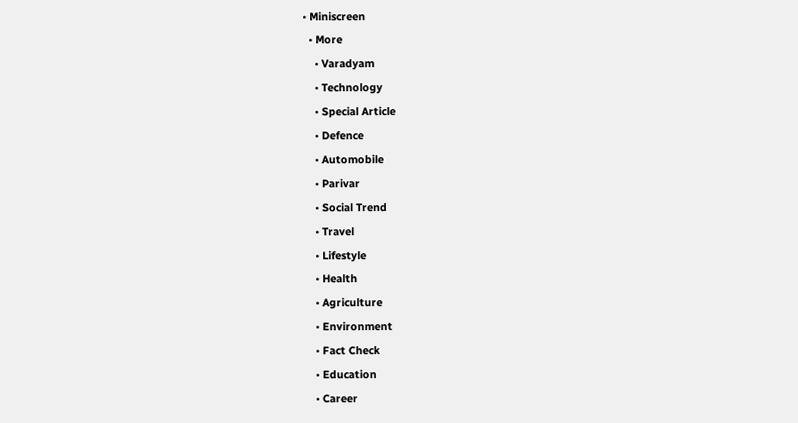• Miniscreen
  • More
    • Varadyam
    • Technology
    • Special Article
    • Defence
    • Automobile
    • Parivar
    • Social Trend
    • Travel
    • Lifestyle
    • Health
    • Agriculture
    • Environment
    • Fact Check
    • Education
    • Career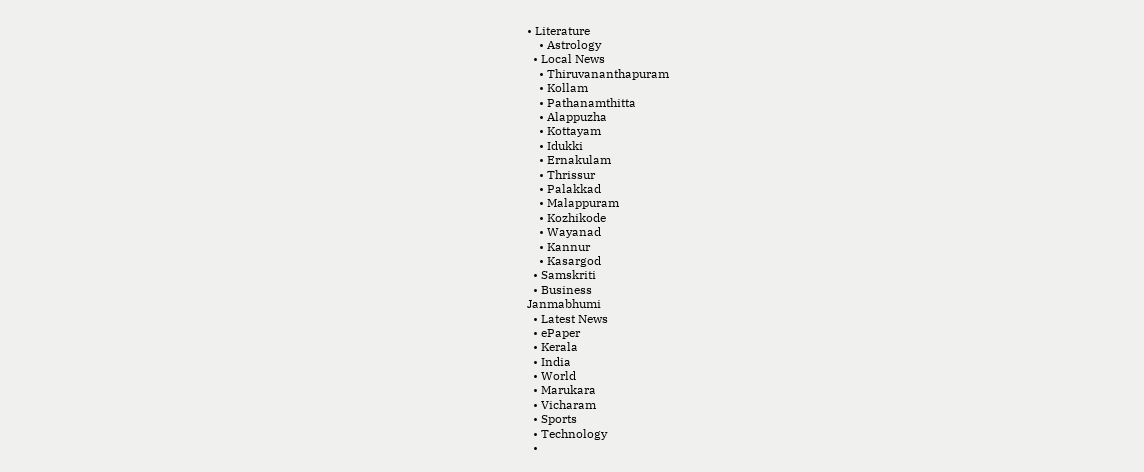• Literature
    • Astrology
  • Local News
    • Thiruvananthapuram
    • Kollam
    • Pathanamthitta
    • Alappuzha
    • Kottayam
    • Idukki
    • Ernakulam
    • Thrissur
    • Palakkad
    • Malappuram
    • Kozhikode
    • Wayanad
    • Kannur
    • Kasargod
  • Samskriti
  • Business
Janmabhumi
  • Latest News
  • ePaper
  • Kerala
  • India
  • World
  • Marukara
  • Vicharam
  • Sports
  • Technology
  •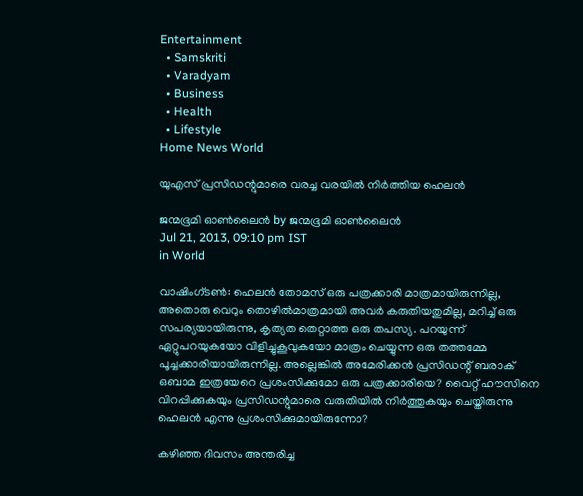Entertainment
  • Samskriti
  • Varadyam
  • Business
  • Health
  • Lifestyle
Home News World

യുഎസ്‌ പ്രസിഡന്റുമാരെ വരച്ച വരയില്‍ നിര്‍ത്തിയ ഹെലന്‍

ജന്മഭൂമി ഓണ്‍ലൈന്‍ by ജന്മഭൂമി ഓണ്‍ലൈന്‍
Jul 21, 2013, 09:10 pm IST
in World

വാഷിംഗ്ടണ്‍: ഹെലന്‍ തോമസ്‌ ഒരു പത്രക്കാരി മാത്രമായിരുന്നില്ല, അതൊരു വെറും തൊഴില്‍മാത്രമായി അവര്‍ കരുതിയതുമില്ല, മറിച്ച്‌ ഒരു സപര്യയായിരുന്നു, കൃത്യത തെറ്റാത്ത ഒരു തപസ്യ. പറയുന്ന്‌ ഏറ്റുപറയുകയോ വിളിച്ചുകൂവുകയോ മാത്രം ചെയ്യുന്ന ഒരു തത്തമ്മേ പൂച്ചക്കാരിയായിരുന്നില്ല. അല്ലെങ്കില്‍ അമേരിക്കന്‍ പ്രസിഡന്റ്‌ ബരാക്‌ ഒബാമ ഇത്രയേറെ പ്രശംസിക്കുമോ ഒരു പത്രക്കാരിയെ? വൈറ്റ്‌ ഹൗസിനെ വിറപ്പിക്കുകയും പ്രസിഡന്റുമാരെ വരുതിയില്‍ നിര്‍ത്തുകയും ചെയ്തിരുന്നു ഹെലന്‍ എന്നു പ്രശംസിക്കുമായിരുന്നോ?

കഴിഞ്ഞ ദിവസം അന്തരിച്ച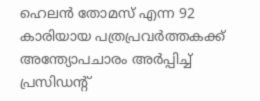ഹെലന്‍ തോമസ്‌ എന്ന 92 കാരിയായ പത്രപ്രവര്‍ത്തകക്ക്‌ അന്ത്യോപചാരം അര്‍പ്പിച്ച്‌ പ്രസിഡന്റ്‌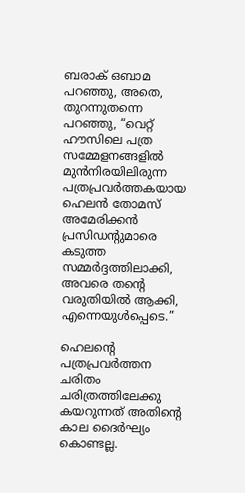ബരാക്‌ ഒബാമ പറഞ്ഞു, അതെ, തുറന്നുതന്നെ പറഞ്ഞു, “വെറ്റ്‌ ഹൗസിലെ പത്ര സമ്മേളനങ്ങളില്‍ മുന്‍നിരയിലിരുന്ന പത്രപ്രവര്‍ത്തകയായ ഹെലന്‍ തോമസ്‌ അമേരിക്കന്‍ പ്രസിഡന്റുമാരെ കടുത്ത സമ്മര്‍ദ്ദത്തിലാക്കി, അവരെ തന്റെ വരുതിയില്‍ ആക്കി, എന്നെയുള്‍പ്പെടെ.”

ഹെലന്റെ പത്രപ്രവര്‍ത്തന ചരിതം ചരിത്രത്തിലേക്കു കയറുന്നത്‌ അതിന്റെ കാല ദൈര്‍ഘ്യം കൊണ്ടല്ല.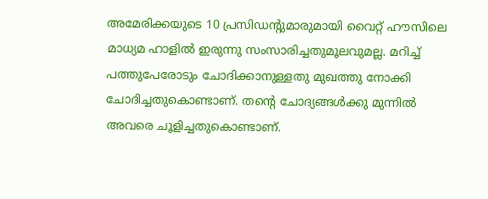അമേരിക്കയുടെ 10 പ്രസിഡന്റുമാരുമായി വൈറ്റ്‌ ഹൗസിലെ മാധ്യമ ഹാളില്‍ ഇരുന്നു സംസാരിച്ചതുമൂലവുമല്ല. മറിച്ച്‌ പത്തുപേരോടും ചോദിക്കാനുള്ളതു മുഖത്തു നോക്കി ചോദിച്ചതുകൊണ്ടാണ്‌. തന്റെ ചോദ്യങ്ങള്‍ക്കു മുന്നില്‍ അവരെ ചൂളിച്ചതുകൊണ്ടാണ്‌.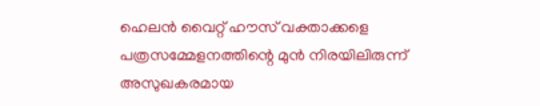ഹെലന്‍ വൈറ്റ്‌ ഹൗസ്‌ വക്താക്കളെ പത്രസമ്മേളനത്തിന്റെ മുന്‍ നിരയിലിരുന്ന്‌ അസുഖകരമായ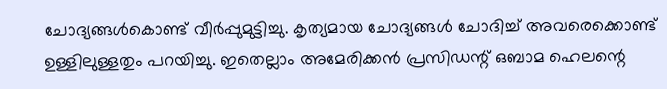ചോദ്യങ്ങള്‍കൊണ്ട് വീര്‍പ്പുമുട്ടിച്ചു. കൃത്യമായ ചോദ്യങ്ങള്‍ ചോദിച്ച്‌ അവരെക്കൊണ്ട് ഉള്ളിലുള്ളതും പറയിച്ചു. ഇതെല്ലാം അമേരിക്കന്‍ പ്രസിഡന്റ്‌ ഒബാമ ഹെലന്റെ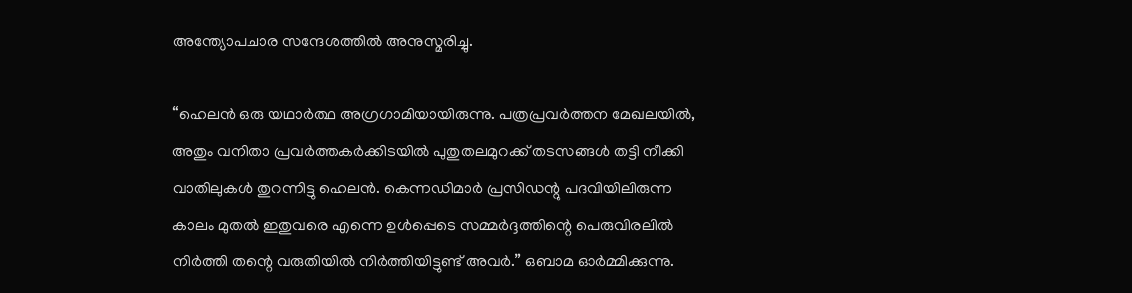അന്ത്യോപചാര സന്ദേശത്തില്‍ അനുസ്മരിച്ചു.

“ഹെലന്‍ ഒരു യഥാര്‍ത്ഥ അഗ്രഗാമിയായിരുന്നു. പത്രപ്രവര്‍ത്തന മേഖലയില്‍, അതും വനിതാ പ്രവര്‍ത്തകര്‍ക്കിടയില്‍ പുതുതലമുറക്ക്‌ തടസങ്ങള്‍ തട്ടി നീക്കി വാതിലുകള്‍ തുറന്നിട്ടു ഹെലന്‍. കെന്നഡിമാര്‍ പ്രസിഡന്റു പദവിയിലിരുന്ന കാലം മുതല്‍ ഇതുവരെ എന്നെ ഉള്‍പ്പെടെ സമ്മര്‍ദ്ദത്തിന്റെ പെരുവിരലില്‍ നിര്‍ത്തി തന്റെ വരുതിയില്‍ നിര്‍ത്തിയിട്ടുണ്ട് അവര്‍.” ഒബാമ ഓര്‍മ്മിക്കുന്നു.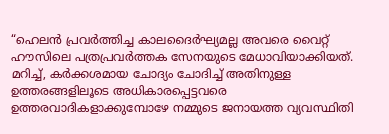“ഹെലന്‍ പ്രവര്‍ത്തിച്ച കാലദൈര്‍ഘ്യമല്ല അവരെ വൈറ്റ്‌ ഹൗസിലെ പത്രപ്രവര്‍ത്തക സേനയുടെ മേധാവിയാക്കിയത്‌. മറിച്ച്‌, കര്‍ക്കശമായ ചോദ്യം ചോദിച്ച്‌ അതിനുള്ള ഉത്തരങ്ങളിലൂടെ അധികാരപ്പെട്ടവരെ ഉത്തരവാദികളാക്കുമ്പോഴേ നമ്മുടെ ജനായത്ത വ്യവസ്ഥിതി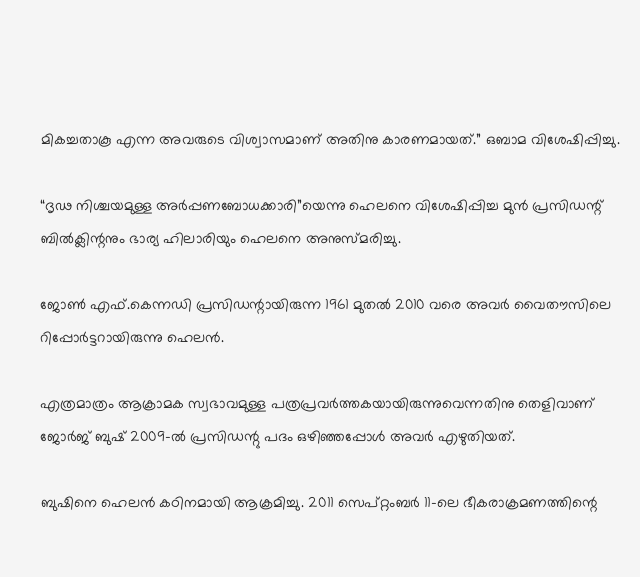മികച്ചതാകൂ എന്ന അവരുടെ വിശ്വാസമാണ്‌ അതിനു കാരണമായത്‌.” ഒബാമ വിശേഷിപ്പിച്ചു.

“ദൃഢ നിശ്ചയമുള്ള അര്‍പ്പണബോധക്കാരി”യെന്നു ഹെലനെ വിശേഷിപ്പിച്ച മുന്‍ പ്രസിഡന്റ്‌ ബില്‍ക്ലിന്റനും ഭാര്യ ഹിലാരിയും ഹെലനെ അനുസ്മരിച്ചു.

ജോണ്‍ എഫ്‌.കെന്നഡി പ്രസിഡന്റായിരുന്ന 1961 മുതല്‍ 2010 വരെ അവര്‍ വൈതൗസിലെ റിപ്പോര്‍ട്ടറായിരുന്നു ഹെലന്‍.

എത്രമാത്രം ആക്രാമക സ്വഭാവമുള്ള പത്രപ്രവര്‍ത്തകയായിരുന്നുവെന്നതിനു തെളിവാണ്‌ ജോര്‍ജ്‌ ബുഷ്‌ 2009-ല്‍ പ്രസിഡന്റു പദം ഒഴിഞ്ഞപ്പോള്‍ അവര്‍ എഴുതിയത്‌.

ബുഷിനെ ഹെലന്‍ കഠിനമായി ആക്രമിച്ചു. 2011 സെപ്റ്റംബര്‍ 11-ലെ ഭീകരാക്രമണത്തിന്റെ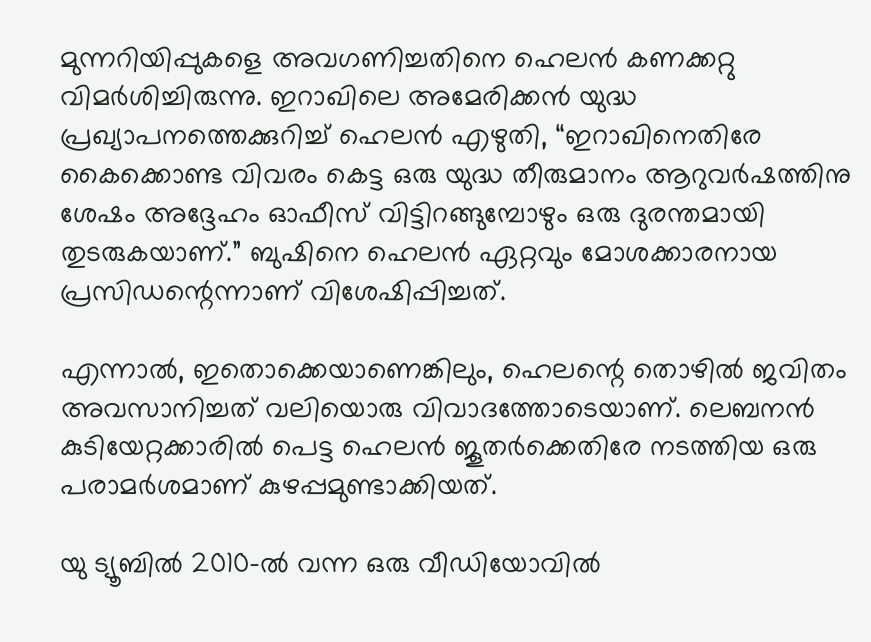മുന്നറിയിപ്പുകളെ അവഗണിച്ചതിനെ ഹെലന്‍ കണക്കറ്റു വിമര്‍ശിച്ചിരുന്നു. ഇറാഖിലെ അമേരിക്കന്‍ യുദ്ധ പ്രഖ്യാപനത്തെക്കുറിച്ച്‌ ഹെലന്‍ എഴുതി, “ഇറാഖിനെതിരേ കൈക്കൊണ്ട വിവരം കെട്ട ഒരു യുദ്ധ തീരുമാനം ആറുവര്‍ഷത്തിനു ശേഷം അദ്ദേഹം ഓഫീസ്‌ വിട്ടിറങ്ങുമ്പോഴും ഒരു ദുരന്തമായി തുടരുകയാണ്‌.” ബുഷിനെ ഹെലന്‍ ഏറ്റവും മോശക്കാരനായ പ്രസിഡന്റെന്നാണ്‌ വിശേഷിപ്പിച്ചത്‌.

എന്നാല്‍, ഇതൊക്കെയാണെങ്കിലും, ഹെലന്റെ തൊഴില്‍ ജവിതം അവസാനിച്ചത്‌ വലിയൊരു വിവാദത്തോടെയാണ്‌. ലെബനന്‍ കുടിയേറ്റക്കാരില്‍ പെട്ട ഹെലന്‍ ജൂതര്‍ക്കെതിരേ നടത്തിയ ഒരു പരാമര്‍ശമാണ്‌ കുഴപ്പമുണ്ടാക്കിയത്‌.

യു ട്യൂബില്‍ 2010-ല്‍ വന്ന ഒരു വീഡിയോവില്‍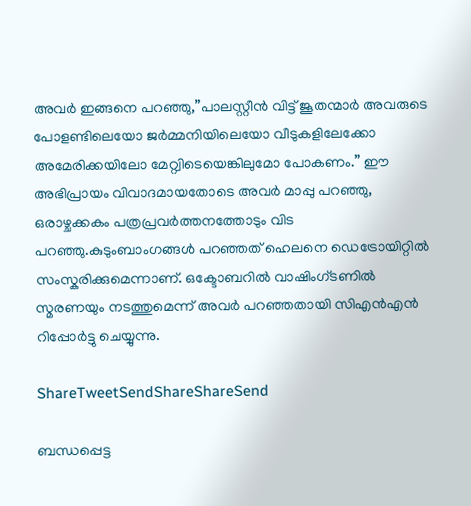അവര്‍ ഇങ്ങനെ പറഞ്ഞു,”പാലസ്റ്റീന്‍ വിട്ട്‌ ജൂതന്മാര്‍ അവരുടെ പോളണ്ടിലെയോ ജര്‍മ്മനിയിലെയോ വീടുകളിലേക്കോ അമേരിക്കയിലോ മേറ്റ്വിടെയെങ്കിലുമോ പോകണം.” ഈ അഭിപ്രായം വിവാദമായതോടെ അവര്‍ മാപ്പു പറഞ്ഞു, ഒരാഴ്ചക്കകം പത്രപ്രവര്‍ത്തനത്തോടും വിട പറഞ്ഞു.കുടുംബാംഗങ്ങള്‍ പറഞ്ഞത്‌ ഹെലനെ ഡെട്രോയിറ്റില്‍ സംസ്കരിക്കുമെന്നാണ്‌. ഒക്ടോബറില്‍ വാഷിംഗ്ടണില്‍ സ്മരണയും നടത്തുമെന്ന്‌ അവര്‍ പറഞ്ഞതായി സിഎന്‍എന്‍ റിപ്പോര്‍ട്ടു ചെയ്യുന്നു.

ShareTweetSendShareShareSend

ബന്ധപ്പെട്ട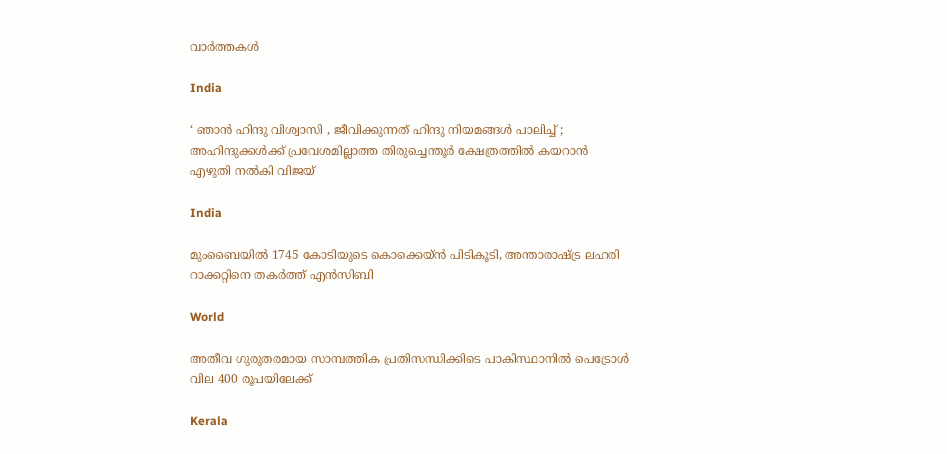വാര്‍ത്തകള്‍

India

‘ ഞാൻ ഹിന്ദു വിശ്വാസി , ജീവിക്കുന്നത് ഹിന്ദു നിയമങ്ങൾ പാലിച്ച് ; അഹിന്ദുക്കൾക്ക് പ്രവേശമില്ലാത്ത തിരുച്ചെന്തൂർ ക്ഷേത്രത്തിൽ കയറാൻ  എഴുതി നൽകി വിജയ്

India

മുംബൈയിൽ 1745 കോടിയുടെ കൊക്കെയ്ന്‍ പിടികൂടി, അന്താരാഷ്‌ട്ര ലഹരി റാക്കറ്റിനെ തകര്‍ത്ത് എന്‍സിബി

World

അതീവ ഗുരുതരമായ സാമ്പത്തിക പ്രതിസന്ധിക്കിടെ പാകിസ്ഥാനിൽ പെട്രോൾ വില 400 രൂപയിലേക്ക്

Kerala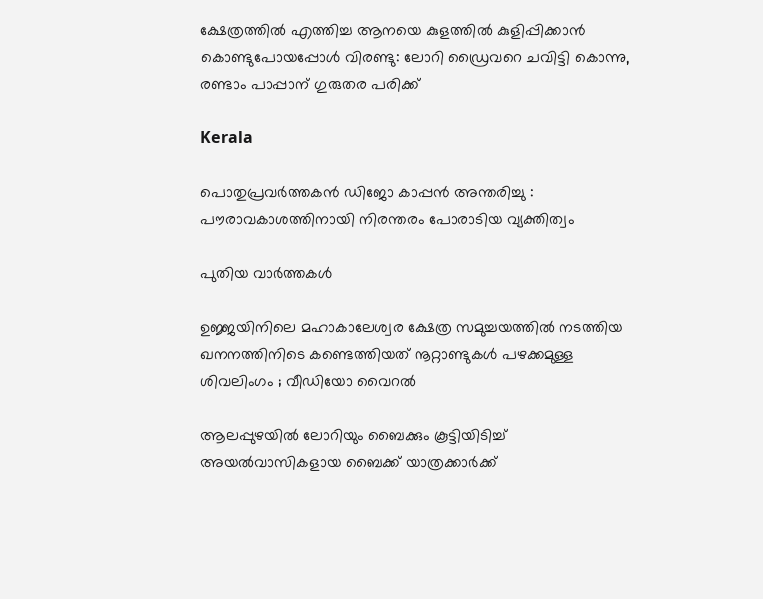ക്ഷേത്രത്തിൽ എത്തിച്ച ആനയെ കുളത്തിൽ കുളിപ്പിക്കാൻ കൊണ്ടുപോയപ്പോൾ വിരണ്ടു: ലോറി ഡ്രൈവറെ ചവിട്ടി കൊന്നു, രണ്ടാം പാപ്പാന് ഗുരുതര പരിക്ക്

Kerala

പൊതുപ്രവർത്തകൻ ഡിജോ കാപ്പൻ അന്തരിച്ചു : പൗരാവകാശത്തിനായി നിരന്തരം പോരാടിയ വ്യക്തിത്വം

പുതിയ വാര്‍ത്തകള്‍

ഉജ്ജയിനിലെ മഹാകാലേശ്വര ക്ഷേത്ര സമുച്ചയത്തിൽ നടത്തിയ ഖനനത്തിനിടെ കണ്ടെത്തിയത് നൂറ്റാണ്ടുകൾ പഴക്കമുള്ള ശിവലിംഗം ; വീഡിയോ വൈറൽ

ആലപ്പുഴയിൽ ലോറിയും ബൈക്കും കൂട്ടിയിടിച്ച് അയൽവാസികളായ ബൈക്ക് യാത്രക്കാർക്ക്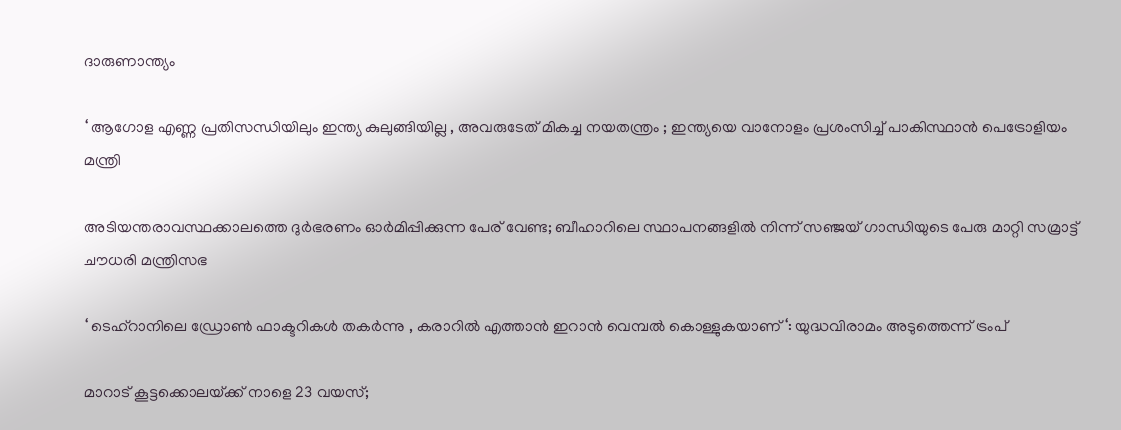ദാരുണാന്ത്യം

‘ ആഗോള എണ്ണ പ്രതിസന്ധിയിലും ഇന്ത്യ കുലുങ്ങിയില്ല , അവരുടേത് മികച്ച നയതന്ത്രം ; ഇന്ത്യയെ വാനോളം പ്രശംസിച്ച് പാകിസ്ഥാൻ പെട്രോളിയം മന്ത്രി

അടിയന്തരാവസ്ഥക്കാലത്തെ ദുർഭരണം ഓർമിപ്പിക്കുന്ന പേര് വേണ്ട; ബീഹാറിലെ സ്ഥാപനങ്ങളിൽ നിന്ന് സഞ്ജയ് ഗാന്ധിയുടെ പേരു മാറ്റി സമ്രാട്ട് ചൗധരി മന്ത്രിസഭ

‘ ടെഹ്‌റാനിലെ ഡ്രോൺ ഫാക്ടറികൾ തകർന്നു , കരാറിൽ എത്താൻ ഇറാൻ വെമ്പൽ കൊള്ളുകയാണ് ‘: യുദ്ധവിരാമം അടുത്തെന്ന് ട്രംപ്

മാറാട് കൂട്ടക്കൊലയ്‌ക്ക് നാളെ 23 വയസ്;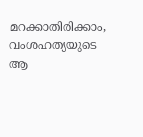മറക്കാതിരിക്കാം, വംശഹത്യയുടെ ആ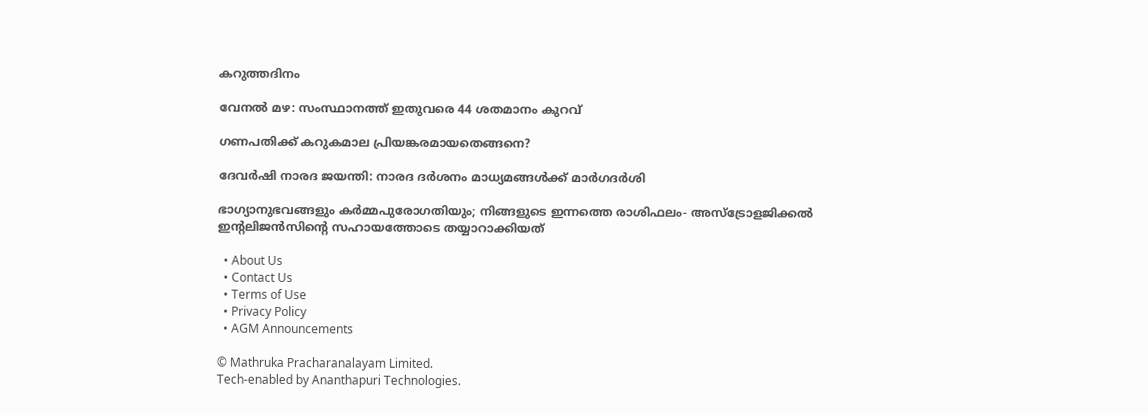കറുത്തദിനം

വേനല്‍ മഴ: സംസ്ഥാനത്ത് ഇതുവരെ 44 ശതമാനം കുറവ്

ഗണപതിക്ക് കറുകമാല പ്രിയങ്കരമായതെങ്ങനെ?

ദേവര്‍ഷി നാരദ ജയന്തി: നാരദ ദര്‍ശനം മാധ്യമങ്ങള്‍ക്ക് മാര്‍ഗദര്‍ശി

ഭാഗ്യാനുഭവങ്ങളും കർമ്മപുരോഗതിയും; നിങ്ങളുടെ ഇന്നത്തെ രാശിഫലം- അസ്ട്രോളജിക്കൽ ഇന്റലിജൻസിന്റെ സഹായത്തോടെ തയ്യാറാക്കിയത്

  • About Us
  • Contact Us
  • Terms of Use
  • Privacy Policy
  • AGM Announcements

© Mathruka Pracharanalayam Limited.
Tech-enabled by Ananthapuri Technologies.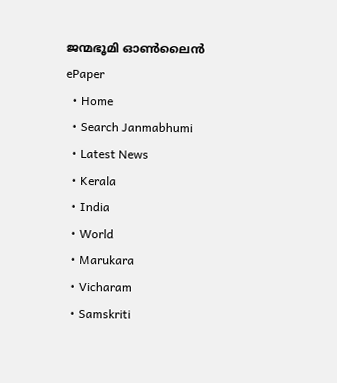ജന്മഭൂമി ഓണ്‍ലൈന്‍
ePaper
  • Home
  • Search Janmabhumi
  • Latest News
  • Kerala
  • India
  • World
  • Marukara
  • Vicharam
  • Samskriti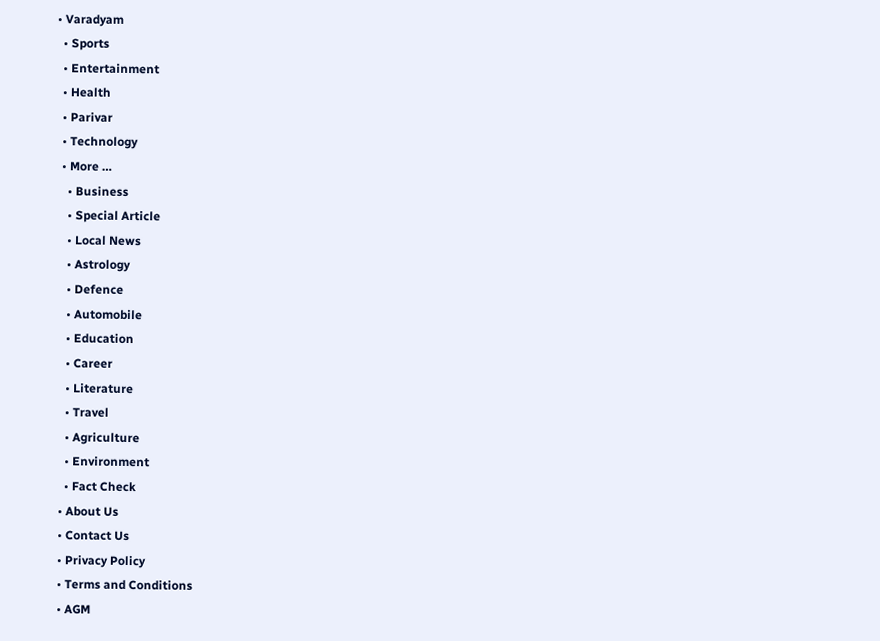• Varadyam
  • Sports
  • Entertainment
  • Health
  • Parivar
  • Technology
  • More …
    • Business
    • Special Article
    • Local News
    • Astrology
    • Defence
    • Automobile
    • Education
    • Career
    • Literature
    • Travel
    • Agriculture
    • Environment
    • Fact Check
  • About Us
  • Contact Us
  • Privacy Policy
  • Terms and Conditions
  • AGM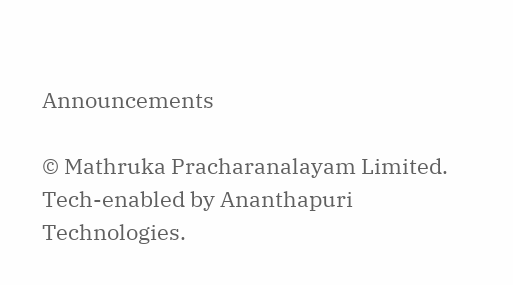Announcements

© Mathruka Pracharanalayam Limited.
Tech-enabled by Ananthapuri Technologies.